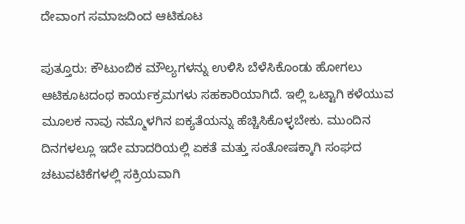ದೇವಾಂಗ ಸಮಾಜದಿಂದ ಆಟಿಕೂಟ

ಪುತ್ತೂರು: ಕೌಟುಂಬಿಕ ಮೌಲ್ಯಗಳನ್ನು ಉಳಿಸಿ ಬೆಳೆಸಿಕೊಂಡು ಹೋಗಲು ಆಟಿಕೂಟದಂಥ ಕಾರ್ಯಕ್ರಮಗಳು ಸಹಕಾರಿಯಾಗಿದೆ. ಇಲ್ಲಿ ಒಟ್ಟಾಗಿ ಕಳೆಯುವ ಮೂಲಕ ನಾವು ನಮ್ಮೊಳಗಿನ ಐಕ್ಯತೆಯನ್ನು ಹೆಚ್ಚಿಸಿಕೊಳ್ಳಬೇಕು. ಮುಂದಿನ ದಿನಗಳಲ್ಲೂ ಇದೇ ಮಾದರಿಯಲ್ಲಿ ಏಕತೆ ಮತ್ತು ಸಂತೋಷಕ್ಕಾಗಿ ಸಂಘದ ಚಟುವಟಿಕೆಗಳಲ್ಲಿ ಸಕ್ರಿಯವಾಗಿ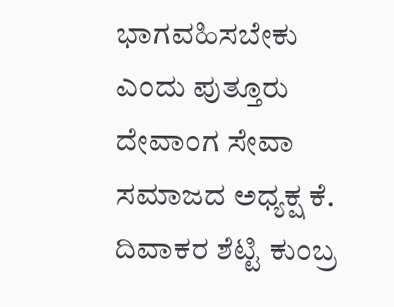ಭಾಗವಹಿಸಬೇಕು ಎಂದು ಪುತ್ತೂರು ದೇವಾಂಗ ಸೇವಾ ಸಮಾಜದ ಅಧ್ಯಕ್ಷ ಕೆ. ದಿವಾಕರ ಶೆಟ್ಟಿ ಕುಂಬ್ರ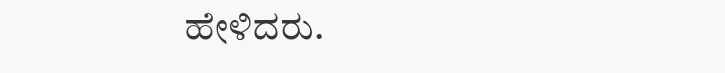ಹೇಳಿದರು.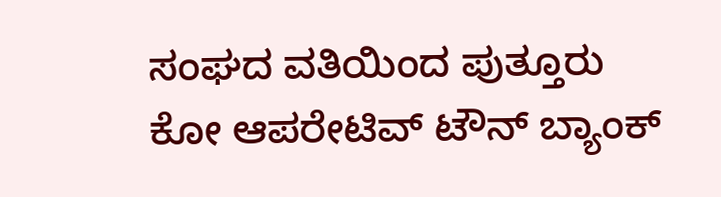ಸಂಘದ ವತಿಯಿಂದ ಪುತ್ತೂರು ಕೋ ಆಪರೇಟಿವ್ ಟೌನ್ ಬ್ಯಾಂಕ್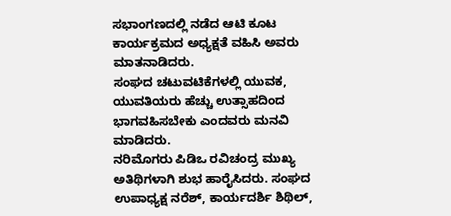ಸಭಾಂಗಣದಲ್ಲಿ ನಡೆದ ಆಟಿ ಕೂಟ ಕಾರ್ಯಕ್ರಮದ ಅಧ್ಯಕ್ಷತೆ ವಹಿಸಿ ಅವರು ಮಾತನಾಡಿದರು.
ಸಂಘದ ಚಟುವಟಿಕೆಗಳಲ್ಲಿ ಯುವಕ, ಯುವತಿಯರು ಹೆಚ್ಚು ಉತ್ಸಾಹದಿಂದ ಭಾಗವಹಿಸಬೇಕು ಎಂದವರು ಮನವಿ ಮಾಡಿದರು.
ನರಿಮೊಗರು ಪಿಡಿಒ ರವಿಚಂದ್ರ ಮುಖ್ಯ ಅತಿಥಿಗಳಾಗಿ ಶುಭ ಹಾರೈಸಿದರು. ಸಂಘದ ಉಪಾಧ್ಯಕ್ಷ ನರೆಶ್, ಕಾರ್ಯದರ್ಶಿ ಶಿಥಿಲ್,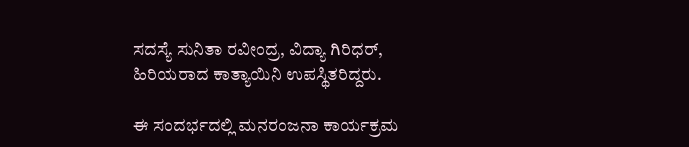ಸದಸ್ಯೆ ಸುನಿತಾ ರವೀಂದ್ರ, ವಿದ್ಯಾ ಗಿರಿಧರ್, ಹಿರಿಯರಾದ ಕಾತ್ಯಾಯಿನಿ ಉಪಸ್ಥಿತರಿದ್ದರು.

ಈ ಸಂದರ್ಭದಲ್ಲಿ ಮನರಂಜನಾ ಕಾರ್ಯಕ್ರಮ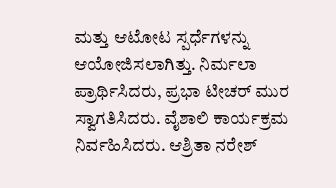ಮತ್ತು ಆಟೋಟ ಸ್ಪರ್ಧೆಗಳನ್ನು ಆಯೋಜಿಸಲಾಗಿತ್ತು. ನಿರ್ಮಲಾ ಪ್ರಾರ್ಥಿಸಿದರು, ಪ್ರಭಾ ಟೀಚರ್ ಮುರ ಸ್ವಾಗತಿಸಿದರು. ವೈಶಾಲಿ ಕಾರ್ಯಕ್ರಮ ನಿರ್ವಹಿಸಿದರು. ಆಶ್ರಿತಾ ನರೇಶ್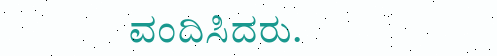ವಂದಿಸಿದರು.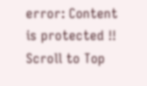error: Content is protected !!
Scroll to Top